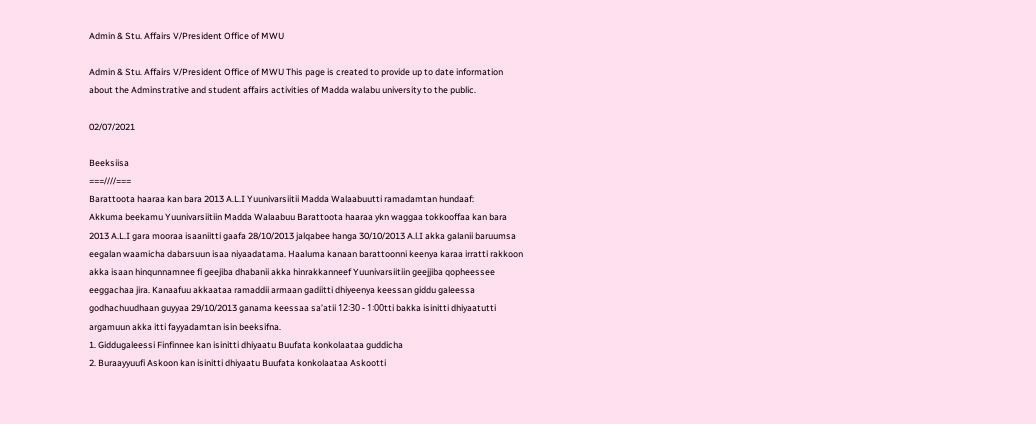Admin & Stu. Affairs V/President Office of MWU

Admin & Stu. Affairs V/President Office of MWU This page is created to provide up to date information about the Adminstrative and student affairs activities of Madda walabu university to the public.

02/07/2021

Beeksiisa
===////===
Barattoota haaraa kan bara 2013 A.L.I Yuunivarsiitii Madda Walaabuutti ramadamtan hundaaf:
Akkuma beekamu Yuunivarsiitiin Madda Walaabuu Barattoota haaraa ykn waggaa tokkooffaa kan bara 2013 A.L.I gara mooraa isaaniitti gaafa 28/10/2013 jalqabee hanga 30/10/2013 A.l.I akka galanii baruumsa eegalan waamicha dabarsuun isaa niyaadatama. Haaluma kanaan barattoonni keenya karaa irratti rakkoon akka isaan hinqunnamnee fi geejiba dhabanii akka hinrakkanneef Yuunivarsiitiin geejjiba qopheessee eeggachaa jira. Kanaafuu akkaataa ramaddii armaan gadiitti dhiyeenya keessan giddu galeessa godhachuudhaan guyyaa 29/10/2013 ganama keessaa sa’atii 12፡30 - 1፡00tti bakka isinitti dhiyaatutti argamuun akka itti fayyadamtan isin beeksifna.
1. Giddugaleessi Finfinnee kan isinitti dhiyaatu Buufata konkolaataa guddicha
2. Buraayyuufi Askoon kan isinitti dhiyaatu Buufata konkolaataa Askootti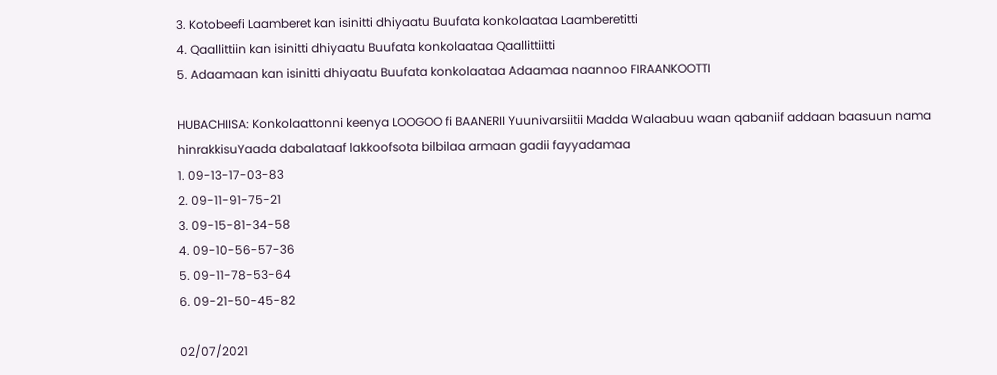3. Kotobeefi Laamberet kan isinitti dhiyaatu Buufata konkolaataa Laamberetitti
4. Qaallittiin kan isinitti dhiyaatu Buufata konkolaataa Qaallittiitti
5. Adaamaan kan isinitti dhiyaatu Buufata konkolaataa Adaamaa naannoo FIRAANKOOTTI

HUBACHIISA: Konkolaattonni keenya LOOGOO fi BAANERII Yuunivarsiitii Madda Walaabuu waan qabaniif addaan baasuun nama hinrakkisuYaada dabalataaf lakkoofsota bilbilaa armaan gadii fayyadamaa
1. 09-13-17-03-83
2. 09-11-91-75-21
3. 09-15-81-34-58
4. 09-10-56-57-36
5. 09-11-78-53-64
6. 09-21-50-45-82

02/07/2021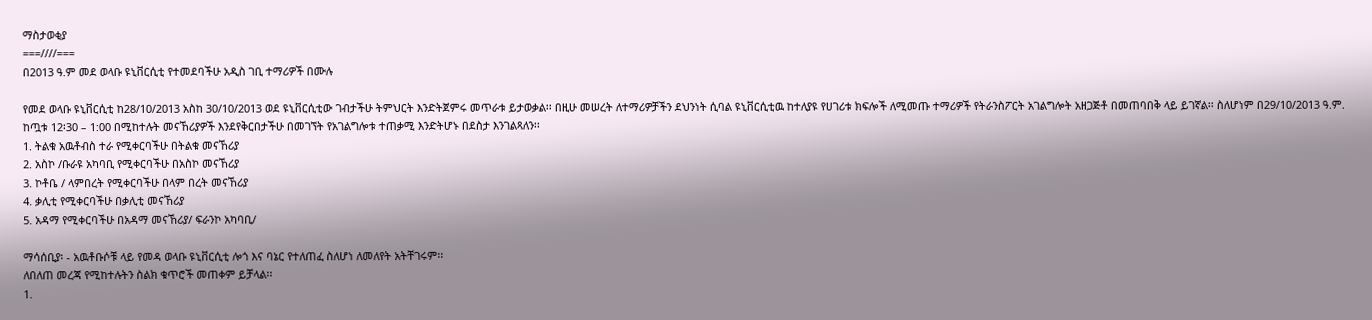ማስታወቂያ
===////===
በ2013 ዓ.ም መደ ወላቡ ዩኒቨርሲቲ የተመደባችሁ አዲስ ገቢ ተማሪዎች በሙሉ

የመደ ወላቡ ዩኒቨርሲቲ ከ28/10/2013 አስከ 30/10/2013 ወደ ዩኒቨርሲቲው ገብታችሁ ትምህርት እንድትጀምሩ መጥራቱ ይታወቃል፡፡ በዚሁ መሠረት ለተማሪዎቻችን ደህንነት ሲባል ዩኒቨርሲቲዉ ከተለያዩ የሀገሪቱ ክፍሎች ለሚመጡ ተማሪዎች የትራንስፖርት አገልግሎት አዘጋጅቶ በመጠባበቅ ላይ ይገኛል፡፡ ስለሆነም በ29/10/2013 ዓ.ም. ከጧቱ 12፡30 – 1:00 በሚከተሉት መናኸሪያዎች እንደየቅርበታችሁ በመገኘት የአገልግሎቱ ተጠቃሚ እንድትሆኑ በደስታ እንገልጻለን፡፡
1. ትልቁ አዉቶብስ ተራ የሚቀርባችሁ በትልቁ መናኸሪያ
2. አስኮ /ቡራዩ አካባቢ የሚቀርባችሁ በአስኮ መናኸሪያ
3. ኮቶቤ / ላምበረት የሚቀርባችሁ በላም በረት መናኸሪያ
4. ቃሊቲ የሚቀርባችሁ በቃሊቲ መናኸሪያ
5. አዳማ የሚቀርባችሁ በአዳማ መናኸሪያ/ ፍራንኮ አካባቢ/

ማሳሰቢያ፡ - አዉቶቡሶቹ ላይ የመዳ ወላቡ ዩኒቨርሲቲ ሎጎ እና ባኔር የተለጠፈ ስለሆነ ለመለየት አትቸገሩም፡፡
ለበለጠ መረጃ የሚከተሉትን ስልክ ቁጥሮች መጠቀም ይቻላል፡፡
1.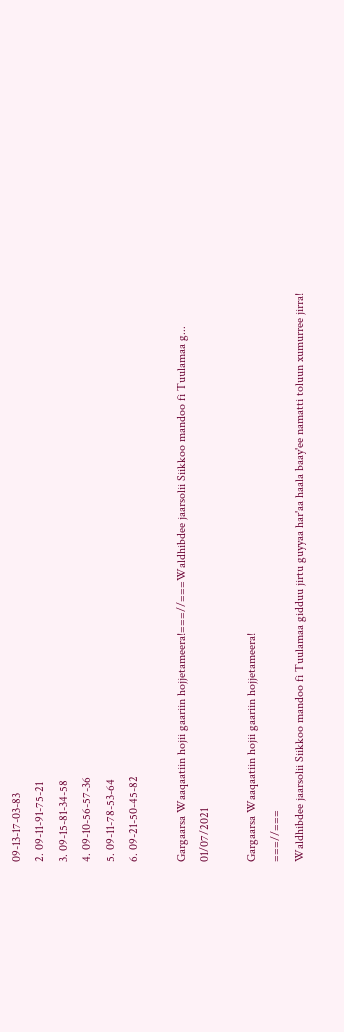09-13-17-03-83
2. 09-11-91-75-21
3. 09-15-81-34-58
4. 09-10-56-57-36
5. 09-11-78-53-64
6. 09-21-50-45-82

Gargaarsa Waaqaatiin hojii gaariin hojjetameera!===//===Waldhibdee jaarsolii Siikkoo mandoo fi Tuulamaa g...
01/07/2021

Gargaarsa Waaqaatiin hojii gaariin hojjetameera!
===//===
Waldhibdee jaarsolii Siikkoo mandoo fi Tuulamaa gidduu jirtu guyyaa har'aa haala baay'ee namatti toluun xumurree jirra!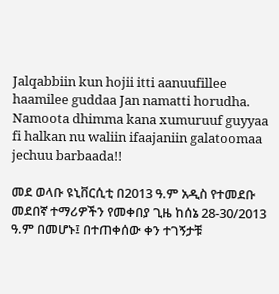Jalqabbiin kun hojii itti aanuufillee haamilee guddaa Jan namatti horudha.
Namoota dhimma kana xumuruuf guyyaa fi halkan nu waliin ifaajaniin galatoomaa jechuu barbaada!!

መደ ወላቡ ዩኒቨርሲቲ በ2013 ዓ.ም አዲስ የተመደቡ መደበኛ ተማሪዎችን የመቀበያ ጊዜ ከሰኔ 28-30/2013 ዓ.ም በመሆኑ፤ በተጠቀሰው ቀን ተገኝታቹ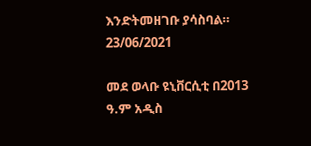እንድትመዘገቡ ያሳስባል።
23/06/2021

መደ ወላቡ ዩኒቨርሲቲ በ2013 ዓ.ም አዲስ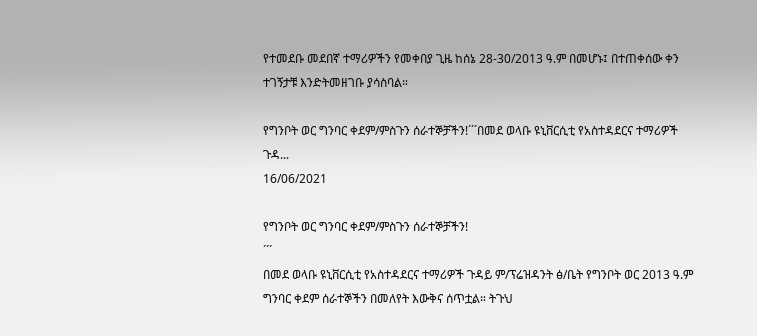የተመደቡ መደበኛ ተማሪዎችን የመቀበያ ጊዜ ከሰኔ 28-30/2013 ዓ.ም በመሆኑ፤ በተጠቀሰው ቀን ተገኝታቹ እንድትመዘገቡ ያሳስባል።

የግንቦት ወር ግንባር ቀደም/ምስጉን ሰራተኞቻችን!´´´በመደ ወላቡ ዩኒቨርሲቲ የአስተዳደርና ተማሪዎች ጉዳ...
16/06/2021

የግንቦት ወር ግንባር ቀደም/ምስጉን ሰራተኞቻችን!
´´´
በመደ ወላቡ ዩኒቨርሲቲ የአስተዳደርና ተማሪዎች ጉዳይ ም/ፕሬዝዳንት ፅ/ቤት የግንቦት ወር 2013 ዓ.ም ግንባር ቀደም ሰራተኞችን በመለየት እውቅና ሰጥቷል። ትጉህ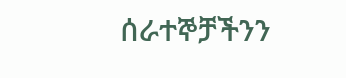ሰራተኞቻችንን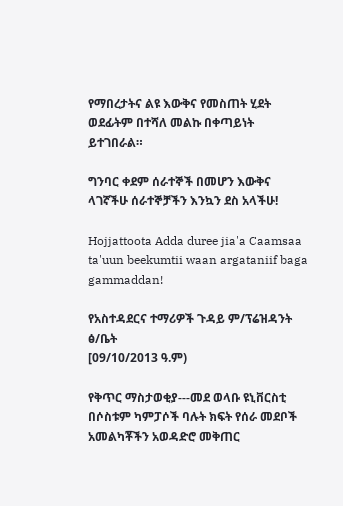የማበረታትና ልዩ እውቅና የመስጠት ሂደት ወደፊትም በተሻለ መልኩ በቀጣይነት ይተገበራል።

ግንባር ቀደም ሰራተኞች በመሆን እውቅና ላገኛችሁ ሰራተኞቻችን እንኳን ደስ አላችሁ!

Hojjattoota Adda duree jia'a Caamsaa ta'uun beekumtii waan argataniif baga gammaddan!

የአስተዳደርና ተማሪዎች ጉዳይ ም/ፕሬዝዳንት ፅ/ቤት
[09/10/2013 ዓ.ም)

የቅጥር ማስታወቂያ---መደ ወላቡ ዩኒቨርስቲ በሶስቱም ካምፓሶች ባሉት ክፍት የሰራ መደቦች አመልካቾችን አወዳድሮ መቅጠር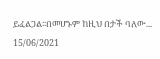ይፈልጋል፡፡በመሆኑም ከዚህ በታች ባለው...
15/06/2021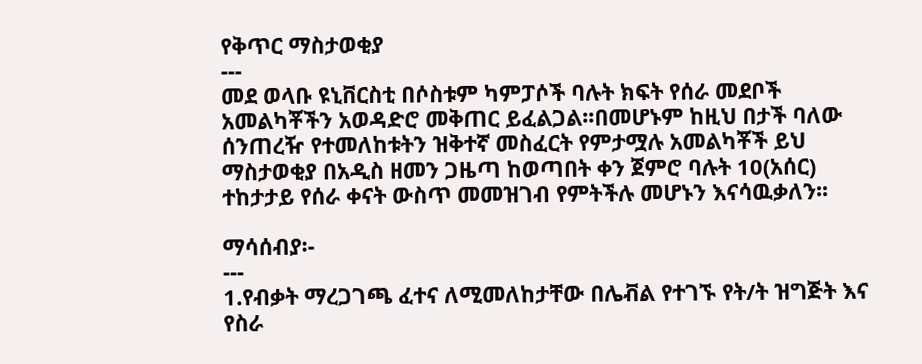የቅጥር ማስታወቂያ
---
መደ ወላቡ ዩኒቨርስቲ በሶስቱም ካምፓሶች ባሉት ክፍት የሰራ መደቦች አመልካቾችን አወዳድሮ መቅጠር ይፈልጋል፡፡በመሆኑም ከዚህ በታች ባለው ሰንጠረዥ የተመለከቱትን ዝቅተኛ መስፈርት የምታሟሉ አመልካቾች ይህ ማስታወቂያ በአዲስ ዘመን ጋዜጣ ከወጣበት ቀን ጀምሮ ባሉት 10(አሰር) ተከታታይ የሰራ ቀናት ውስጥ መመዝገብ የምትችሉ መሆኑን እናሳዉቃለን፡፡

ማሳሰብያ፡-
---
1.የብቃት ማረጋገጫ ፈተና ለሚመለከታቸው በሌቭል የተገኙ የት/ት ዝግጅት እና የስራ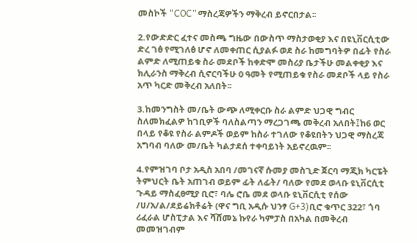መስኮች “COC” ማስረጃዎችን ማቅረብ ይኖርበታል፡፡

2.የውድድር ፈተና መስጫ ግዜው በውስጥ ማስታወቂያ እና በዩኒቨርሲቲው ድረ ገፅ የሚገለፅ ሆኖ ለመቀጠር ሲያልፉ ወደ ስራ ከመግባትዎ በፊት የስራ ልምድ ለሚጠይቁ ስራ መደቦች ከቀድሞ መስሪያ ቤታችሁ መልቀቂያ እና ክሊራንስ ማቅረብ ሲኖርባችሁ 0 ዓመት የሚጠይቁ የስራ መደቦች ላይ የስራ አጥ ካርድ መቅረብ አለበት፡፡

3.ከመንግስት መ/ቤት ውጭ ለሚቀርቡ ስራ ልምድ ህጋዊ ግብር ስለመክፈልዎ ከገቢዎች ባለስልጣን ማረጋገጫ መቅረብ አለበት፤ከ6 ወር በላይ የቆዩ የስራ ልምዶች ወይም ከስራ ተገለው የቆዩበትን ህጋዊ ማስረጃ አግባብ ባለው መ/ቤት ካልታደሰ ተቀባይነት አይኖረዉም፡፡

4.የምዝገባ ቦታ አዲስ አበባ /መገናኛ ሱመያ መስጊድ ጀርባ ማጂክ ካርፔት ትምህርት ቤት አጠገብ ወይም ፊት ለፊት/ ባለው የመደ ወላቡ ዩኒቨርሲቲ ጉዳይ ማስፈፀሚያ ቢሮ፣ ባሌ ሮቤ መደ ወላቡ ዩኒቨርሲቲ የሰው /ሀ/አ/ል/ደይሬክቶሬት (ዋና ግቢ አዲሱ ህንፃ G+3)ቢሮ ቁጥር 322፣ ጎባ ሪፈራል ሆስፒታል እና ሻሸመኔ ኩየራ ካምፓስ በአካል በመቅረብ መመዝገብም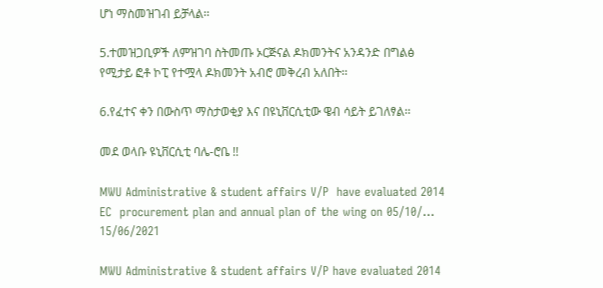ሆነ ማስመዝገብ ይቻላል፡፡

5.ተመዝጋቢዎች ለምዝገባ ስትመጡ ኦርጅናል ዶክመንትና አንዳንድ በግልፅ የሚታይ ፎቶ ኮፒ የተሟላ ዶክመንት አብሮ መቅረብ አለበት፡፡

6.የፈተና ቀን በውስጥ ማስታወቂያ እና በዩኒቨርሲቲው ዌብ ሳይት ይገለፃል፡፡

መደ ወላቡ ዩኒቨርሲቲ ባሌ-ሮቤ !!

MWU Administrative & student affairs V/P  have evaluated 2014 EC  procurement plan and annual plan of the wing on 05/10/...
15/06/2021

MWU Administrative & student affairs V/P have evaluated 2014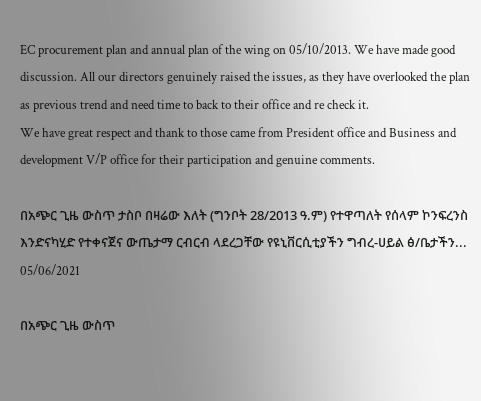EC procurement plan and annual plan of the wing on 05/10/2013. We have made good discussion. All our directors genuinely raised the issues, as they have overlooked the plan as previous trend and need time to back to their office and re check it.
We have great respect and thank to those came from President office and Business and development V/P office for their participation and genuine comments.

በአጭር ጊዜ ውስጥ ታስቦ በዛሬው እለት (ግንቦት 28/2013 ዓ.ም) የተዋጣለት የሰላም ኮንፍረንስ እንድናካሂድ የተቀናጀና ውጤታማ ርብርብ ላደረጋቸው የዩኒቨርሲቲያችን ግብረ-ሀይል ፅ/ቤታችን...
05/06/2021

በአጭር ጊዜ ውስጥ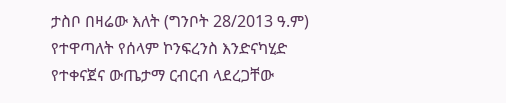ታስቦ በዛሬው እለት (ግንቦት 28/2013 ዓ.ም) የተዋጣለት የሰላም ኮንፍረንስ እንድናካሂድ የተቀናጀና ውጤታማ ርብርብ ላደረጋቸው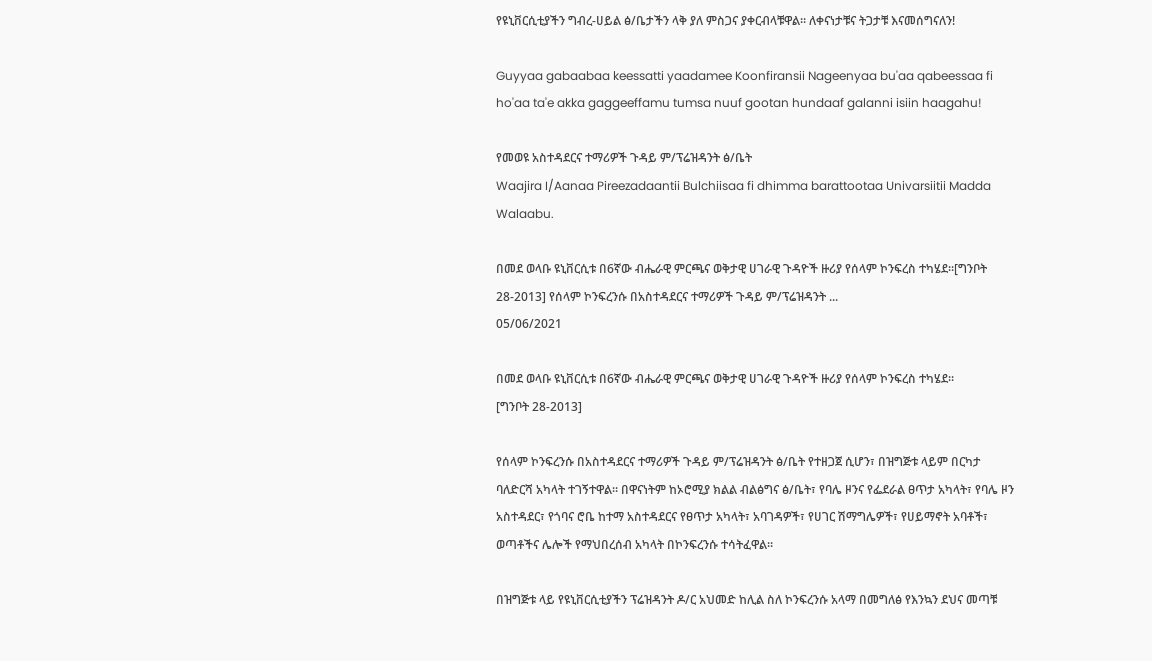የዩኒቨርሲቲያችን ግብረ-ሀይል ፅ/ቤታችን ላቅ ያለ ምስጋና ያቀርብላቹዋል። ለቀናነታቹና ትጋታቹ እናመሰግናለን!

Guyyaa gabaabaa keessatti yaadamee Koonfiransii Nageenyaa bu'aa qabeessaa fi ho'aa ta'e akka gaggeeffamu tumsa nuuf gootan hundaaf galanni isiin haagahu!

የመወዩ አስተዳደርና ተማሪዎች ጉዳይ ም/ፕሬዝዳንት ፅ/ቤት
Waajira I/Aanaa Pireezadaantii Bulchiisaa fi dhimma barattootaa Univarsiitii Madda Walaabu.

በመደ ወላቡ ዩኒቨርሲቱ በ6ኛው ብሔራዊ ምርጫና ወቅታዊ ሀገራዊ ጉዳዮች ዙሪያ የሰላም ኮንፍረስ ተካሄደ።[ግንቦት 28-2013] የሰላም ኮንፍረንሱ በአስተዳደርና ተማሪዎች ጉዳይ ም/ፕሬዝዳንት ...
05/06/2021

በመደ ወላቡ ዩኒቨርሲቱ በ6ኛው ብሔራዊ ምርጫና ወቅታዊ ሀገራዊ ጉዳዮች ዙሪያ የሰላም ኮንፍረስ ተካሄደ።
[ግንቦት 28-2013]

የሰላም ኮንፍረንሱ በአስተዳደርና ተማሪዎች ጉዳይ ም/ፕሬዝዳንት ፅ/ቤት የተዘጋጀ ሲሆን፣ በዝግጅቱ ላይም በርካታ ባለድርሻ አካላት ተገኝተዋል። በዋናነትም ከኦሮሚያ ክልል ብልፅግና ፅ/ቤት፣ የባሌ ዞንና የፌደራል ፀጥታ አካላት፣ የባሌ ዞን አስተዳደር፣ የጎባና ሮቤ ከተማ አስተዳደርና የፀጥታ አካላት፣ አባገዳዎች፣ የሀገር ሽማግሌዎች፣ የሀይማኖት አባቶች፣ ወጣቶችና ሌሎች የማህበረሰብ አካላት በኮንፍረንሱ ተሳትፈዋል።

በዝግጅቱ ላይ የዩኒቨርሲቲያችን ፕሬዝዳንት ዶ/ር አህመድ ከሊል ስለ ኮንፍረንሱ አላማ በመግለፅ የእንኳን ደህና መጣቹ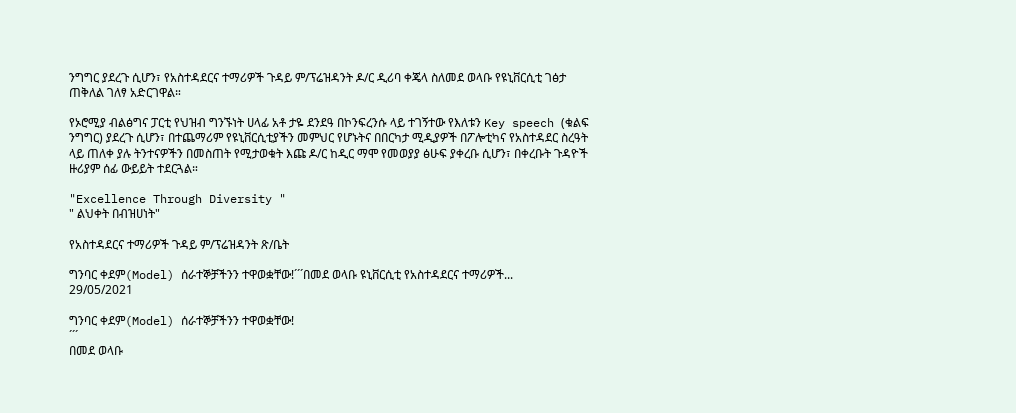ንግግር ያደረጉ ሲሆን፣ የአስተዳደርና ተማሪዎች ጉዳይ ም/ፕሬዝዳንት ዶ/ር ዲሪባ ቀጄላ ስለመደ ወላቡ የዩኒቨርሲቲ ገፅታ ጠቅለል ገለፃ አድርገዋል።

የኦሮሚያ ብልፅግና ፓርቲ የህዝብ ግንኙነት ሀላፊ አቶ ታዬ ደንደዓ በኮንፍረንሱ ላይ ተገኝተው የእለቱን Key speech (ቁልፍ ንግግር) ያደረጉ ሲሆን፣ በተጨማሪም የዩኒቨርሲቲያችን መምህር የሆኑትና በበርካታ ሚዲያዎች በፖሎቲካና የአስተዳደር ስረዓት ላይ ጠለቀ ያሉ ትንተናዎችን በመስጠት የሚታወቁት እጩ ዶ/ር ከዲር ማሞ የመወያያ ፅሁፍ ያቀረቡ ሲሆን፣ በቀረቡት ጉዳዮች ዙሪያም ሰፊ ውይይት ተደርጓል።

"Excellence Through Diversity "
" ልህቀት በብዝሀነት"

የአስተዳደርና ተማሪዎች ጉዳይ ም/ፕሬዝዳንት ጽ/ቤት

ግንባር ቀደም(Model) ሰራተኞቻችንን ተዋወቋቸው!´´´በመደ ወላቡ ዩኒቨርሲቲ የአስተዳደርና ተማሪዎች...
29/05/2021

ግንባር ቀደም(Model) ሰራተኞቻችንን ተዋወቋቸው!
´´´
በመደ ወላቡ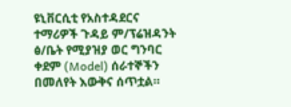ዩኒቨርሲቲ የአስተዳደርና ተማሪዎች ጉዳይ ም/ፕሬዝዳንት ፅ/ቤት የሚያዝያ ወር ግንባር ቀደም (Model) ሰራተኞችን በመለየት እውቅና ሰጥቷል።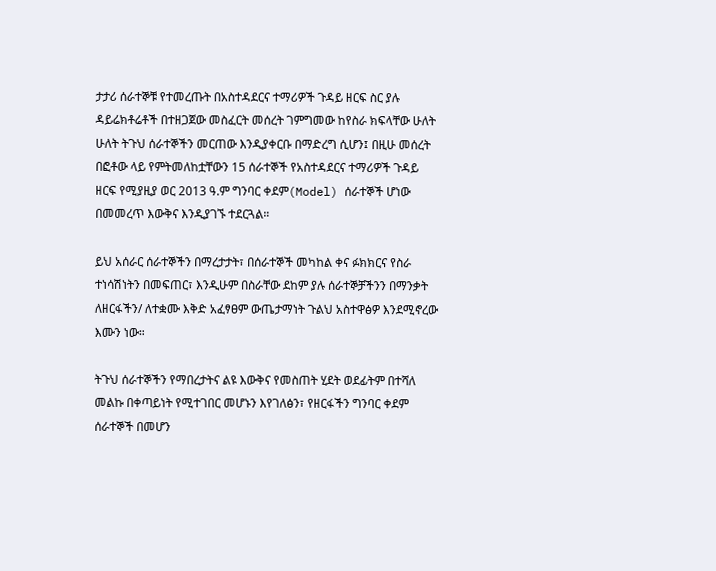ታታሪ ሰራተኞቹ የተመረጡት በአስተዳደርና ተማሪዎች ጉዳይ ዘርፍ ስር ያሉ ዳይሬክቶሬቶች በተዘጋጀው መስፈርት መሰረት ገምግመው ከየስራ ክፍላቸው ሁለት ሁለት ትጉህ ሰራተኞችን መርጠው እንዲያቀርቡ በማድረግ ሲሆን፤ በዚሁ መሰረት በፎቶው ላይ የምትመለከቷቸውን 15 ሰራተኞች የአስተዳደርና ተማሪዎች ጉዳይ ዘርፍ የሚያዚያ ወር 2013 ዓ.ም ግንባር ቀደም(Model) ሰራተኞች ሆነው በመመረጥ እውቅና እንዲያገኙ ተደርጓል።

ይህ አሰራር ሰራተኞችን በማረታታት፣ በሰራተኞች መካከል ቀና ፉክክርና የስራ ተነሳሽነትን በመፍጠር፣ እንዲሁም በስራቸው ደከም ያሉ ሰራተኞቻችንን በማንቃት ለዘርፋችን/ ለተቋሙ እቅድ አፈፃፀም ውጤታማነት ጉልህ አስተዋፅዎ እንደሚኖረው እሙን ነው።

ትጉህ ሰራተኞችን የማበረታትና ልዩ እውቅና የመስጠት ሂደት ወደፊትም በተሻለ መልኩ በቀጣይነት የሚተገበር መሆኑን እየገለፅን፣ የዘርፋችን ግንባር ቀደም ሰራተኞች በመሆን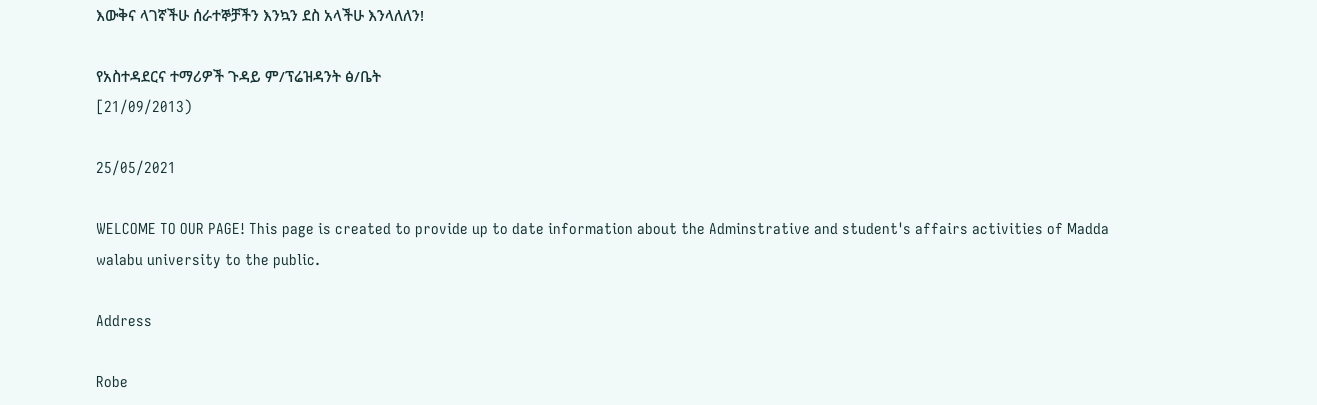እውቅና ላገኛችሁ ሰራተኞቻችን እንኳን ደስ አላችሁ እንላለለን!

የአስተዳደርና ተማሪዎች ጉዳይ ም/ፕሬዝዳንት ፅ/ቤት
[21/09/2013)

25/05/2021

WELCOME TO OUR PAGE! This page is created to provide up to date information about the Adminstrative and student's affairs activities of Madda walabu university to the public.

Address

Robe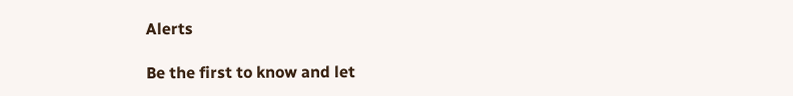Alerts

Be the first to know and let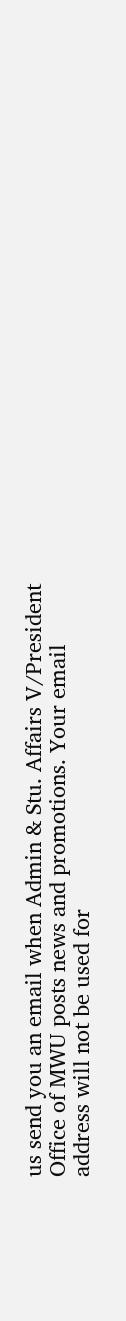us send you an email when Admin & Stu. Affairs V/President Office of MWU posts news and promotions. Your email address will not be used for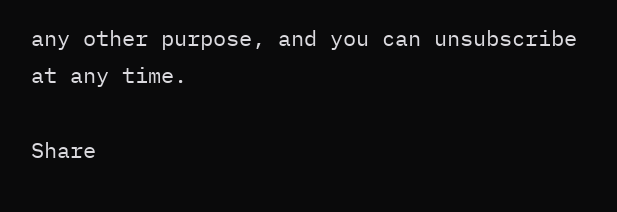any other purpose, and you can unsubscribe at any time.

Share